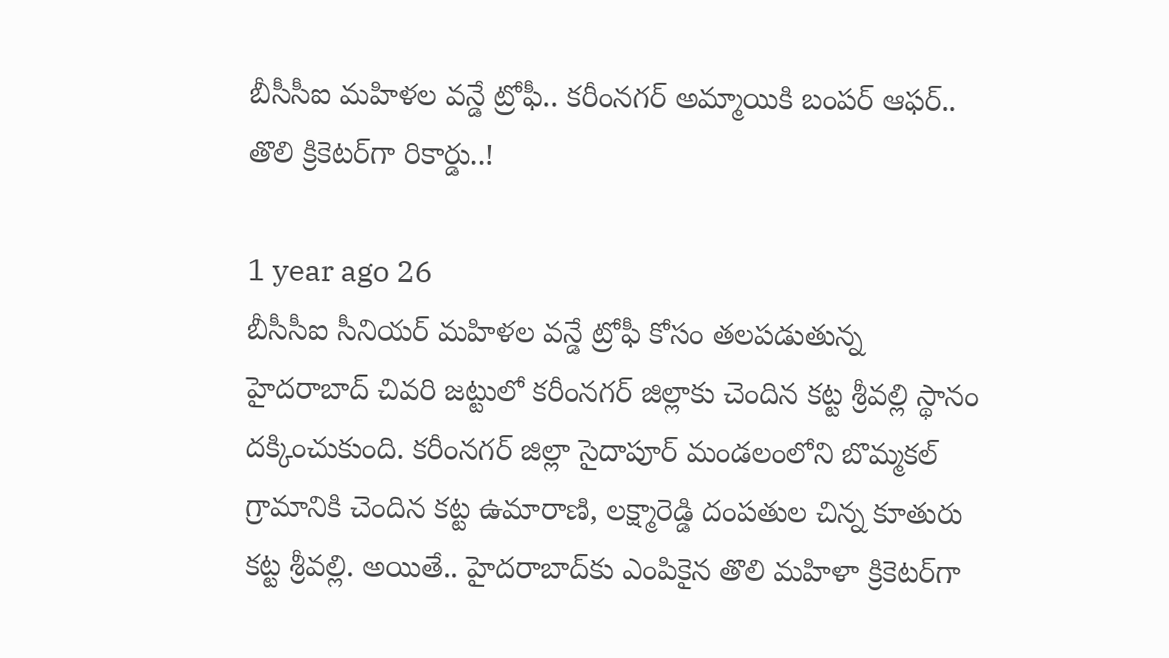బీసీసీఐ మహిళల వన్డే ట్రోఫీ.. కరీంనగర్‌ అమ్మాయికి బంపర్ ఆఫర్.. తొలి క్రికెటర్‌గా రికార్డు..!

1 year ago 26
బీసీసీఐ సీనియర్ మహిళల వన్డే ట్రోఫీ కోసం తలపడుతున్న హైదరాబాద్‌ చివరి జట్టులో కరీంనగర్ జిల్లాకు చెందిన కట్ట శ్రీవల్లి స్థానం దక్కించుకుంది. కరీంనగర్‌ జిల్లా సైదాపూర్ మండలంలోని బొమ్మకల్ గ్రామానికి చెందిన కట్ట ఉమారాణి, లక్ష్మారెడ్డి దంపతుల చిన్న కూతురు కట్ట శ్రీవల్లి. అయితే.. హైదరాబాద్‌కు ఎంపికైన తొలి మహిళా క్రికెటర్‌గా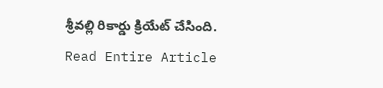శ్రీవల్లి రికార్డు క్రియేట్ చేసింది.
Read Entire Article